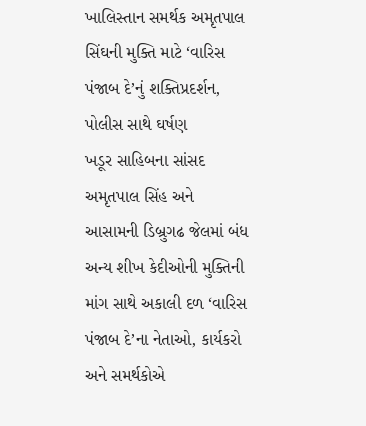ખાલિસ્તાન સમર્થક અમૃતપાલ સિંઘની મુક્તિ માટે ‘વારિસ પંજાબ દે’નું શક્તિપ્રદર્શન, પોલીસ સાથે ઘર્ષણ
ખડૂર સાહિબના સાંસદ અમૃતપાલ સિંહ અને આસામની ડિબ્રુગઢ જેલમાં બંધ અન્ય શીખ કેદીઓની મુક્તિની માંગ સાથે અકાલી દળ ‘વારિસ પંજાબ દે’ના નેતાઓ, કાર્યકરો અને સમર્થકોએ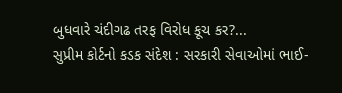બુધવારે ચંદીગઢ તરફ વિરોધ કૂચ કર?...
સુપ્રીમ કોર્ટનો કડક સંદેશ : સરકારી સેવાઓમાં ભાઈ-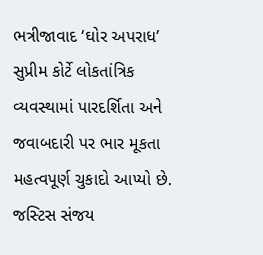ભત્રીજાવાદ ‘ઘોર અપરાધ’
સુપ્રીમ કોર્ટે લોકતાંત્રિક વ્યવસ્થામાં પારદર્શિતા અને જવાબદારી પર ભાર મૂકતા મહત્વપૂર્ણ ચુકાદો આપ્યો છે. જસ્ટિસ સંજય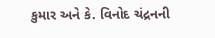કુમાર અને કે. વિનોદ ચંદ્રનની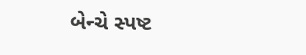બેન્ચે સ્પષ્ટ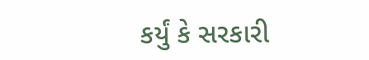કર્યું કે સરકારી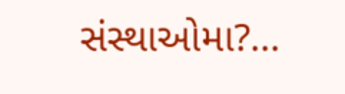સંસ્થાઓમા?...